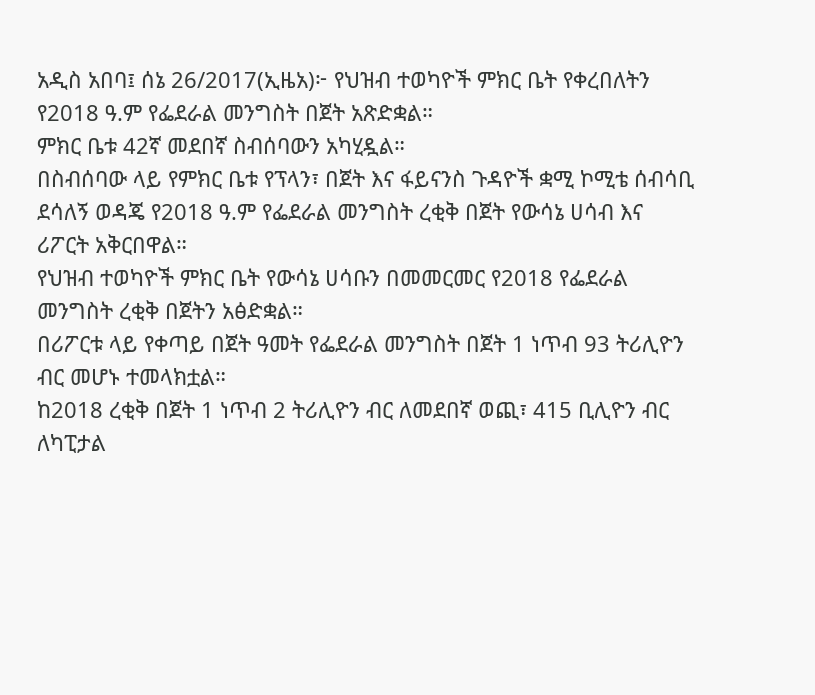አዲስ አበባ፤ ሰኔ 26/2017(ኢዜአ)፦ የህዝብ ተወካዮች ምክር ቤት የቀረበለትን የ2018 ዓ.ም የፌደራል መንግስት በጀት አጽድቋል።
ምክር ቤቱ 42ኛ መደበኛ ስብሰባውን አካሂዷል።
በስብሰባው ላይ የምክር ቤቱ የፕላን፣ በጀት እና ፋይናንስ ጉዳዮች ቋሚ ኮሚቴ ሰብሳቢ ደሳለኝ ወዳጄ የ2018 ዓ.ም የፌደራል መንግስት ረቂቅ በጀት የውሳኔ ሀሳብ እና ሪፖርት አቅርበዋል።
የህዝብ ተወካዮች ምክር ቤት የውሳኔ ሀሳቡን በመመርመር የ2018 የፌደራል መንግስት ረቂቅ በጀትን አፅድቋል።
በሪፖርቱ ላይ የቀጣይ በጀት ዓመት የፌደራል መንግስት በጀት 1 ነጥብ 93 ትሪሊዮን ብር መሆኑ ተመላክቷል።
ከ2018 ረቂቅ በጀት 1 ነጥብ 2 ትሪሊዮን ብር ለመደበኛ ወጪ፣ 415 ቢሊዮን ብር ለካፒታል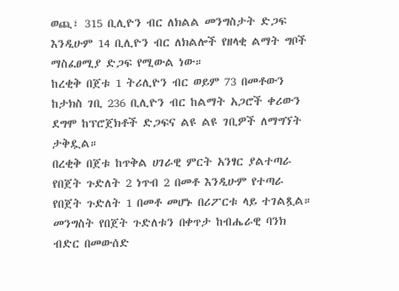ወጪ፣ 315 ቢሊዮን ብር ለክልል መንግስታት ድጋፍ እንዲሁም 14 ቢሊዮን ብር ለክልሎች የዘላቂ ልማት ግቦች ማስፈፀሚያ ድጋፍ የሚውል ነው።
ከረቂቅ በጀቱ 1 ትሪሊዮን ብር ወይም 73 በመቶውን ከታክስ ገቢ 236 ቢሊዮን ብር ከልማት አጋሮች ቀሪውን ደግሞ ከፕሮጀክቶች ድጋፍና ልዩ ልዩ ገቢዎች ለማግኘት ታቅዷል።
በረቂቅ በጀቱ ከጥቅል ሀገራዊ ምርት አንፃር ያልተጣራ የበጀት ጉድለት 2 ነጥብ 2 በመቶ እንዲሁም የተጣራ የበጀት ጉድለት 1 በመቶ መሆኑ በሪፖርቱ ላይ ተገልጿል።
መንግስት የበጀት ጉድለቱን በቀጥታ ከብሔራዊ ባንክ ብድር በመውሰድ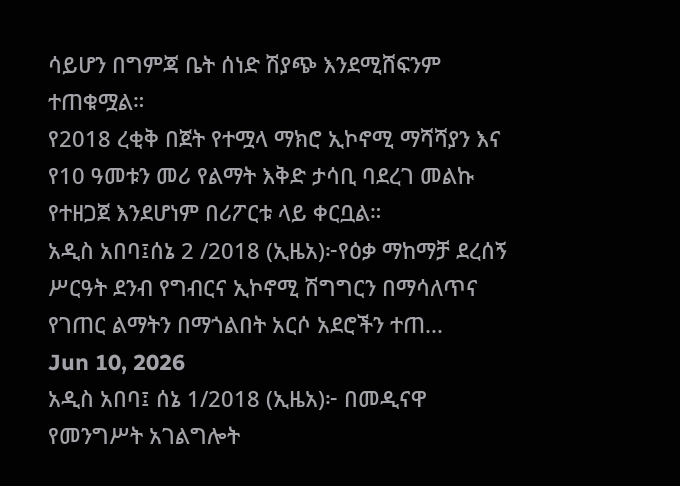ሳይሆን በግምጃ ቤት ሰነድ ሽያጭ እንደሚሸፍንም ተጠቁሟል።
የ2018 ረቂቅ በጀት የተሟላ ማክሮ ኢኮኖሚ ማሻሻያን እና የ10 ዓመቱን መሪ የልማት እቅድ ታሳቢ ባደረገ መልኩ የተዘጋጀ እንደሆነም በሪፖርቱ ላይ ቀርቧል።
አዲስ አበባ፤ሰኔ 2 /2018 (ኢዜአ)፦የዕቃ ማከማቻ ደረሰኝ ሥርዓት ደንብ የግብርና ኢኮኖሚ ሽግግርን በማሳለጥና የገጠር ልማትን በማጎልበት አርሶ አደሮችን ተጠ...
Jun 10, 2026
አዲስ አበባ፤ ሰኔ 1/2018 (ኢዜአ)፦ በመዲናዋ የመንግሥት አገልግሎት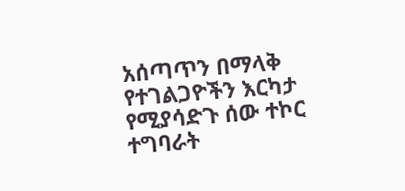አሰጣጥን በማላቅ የተገልጋዮችን እርካታ የሚያሳድጉ ሰው ተኮር ተግባራት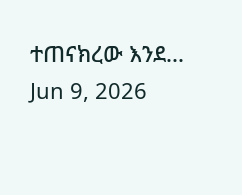ተጠናክረው እንደ...
Jun 9, 2026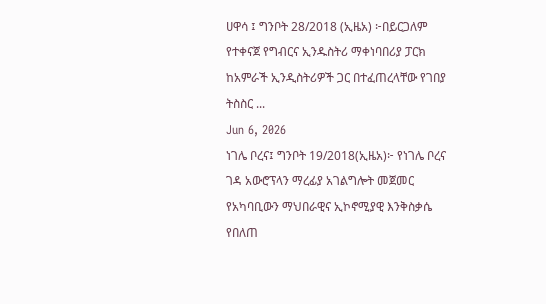ሀዋሳ ፤ ግንቦት 28/2018 (ኢዜአ) ፦በይርጋለም የተቀናጀ የግብርና ኢንዱስትሪ ማቀነባበሪያ ፓርክ ከአምራች ኢንዲስትሪዎች ጋር በተፈጠረላቸው የገበያ ትስስር ...
Jun 6, 2026
ነገሌ ቦረና፤ ግንቦት 19/2018(ኢዜአ)፦ የነገሌ ቦረና ገዳ አውሮፕላን ማረፊያ አገልግሎት መጀመር የአካባቢውን ማህበራዊና ኢኮኖሚያዊ እንቅስቃሴ የበለጠ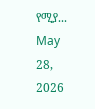የሚያ...
May 28, 2026